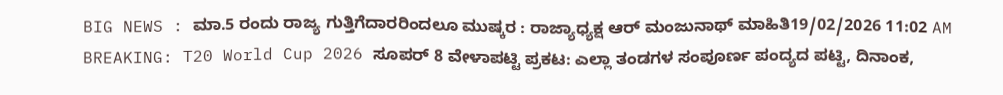BIG NEWS : ಮಾ.5 ರಂದು ರಾಜ್ಯ ಗುತ್ತಿಗೆದಾರರಿಂದಲೂ ಮುಷ್ಕರ : ರಾಜ್ಯಾಧ್ಯಕ್ಷ ಆರ್ ಮಂಜುನಾಥ್ ಮಾಹಿತಿ19/02/2026 11:02 AM
BREAKING: T20 World Cup 2026 ಸೂಪರ್ 8 ವೇಳಾಪಟ್ಟಿ ಪ್ರಕಟ: ಎಲ್ಲಾ ತಂಡಗಳ ಸಂಪೂರ್ಣ ಪಂದ್ಯದ ಪಟ್ಟಿ, ದಿನಾಂಕ,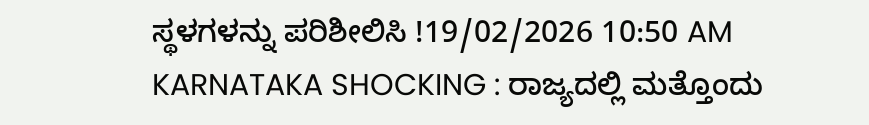ಸ್ಥಳಗಳನ್ನು ಪರಿಶೀಲಿಸಿ !19/02/2026 10:50 AM
KARNATAKA SHOCKING : ರಾಜ್ಯದಲ್ಲಿ ಮತ್ತೊಂದು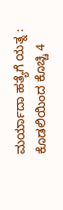ಮರ್ಯಾದಾ ಹತ್ಯೆಗೆ ಯತ್ನ : ಕೊಡಲಿಯಿಂದ ಕೊಚ್ಚಿ 4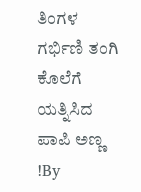ತಿಂಗಳ ಗರ್ಭಿಣಿ ತಂಗಿ ಕೊಲೆಗೆ ಯತ್ನಿಸಿದ ಪಾಪಿ ಅಣ್ಣ !By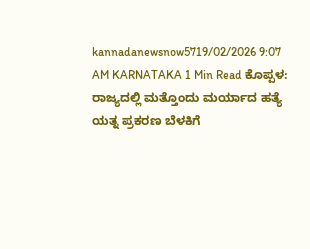kannadanewsnow5719/02/2026 9:07 AM KARNATAKA 1 Min Read ಕೊಪ್ಪಳ: ರಾಜ್ಯದಲ್ಲಿ ಮತ್ತೊಂದು ಮರ್ಯಾದ ಹತ್ಯೆ ಯತ್ನ ಪ್ರಕರಣ ಬೆಳಕಿಗೆ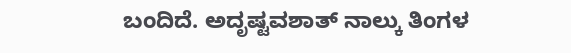ಬಂದಿದೆ. ಅದೃಷ್ಟವಶಾತ್ ನಾಲ್ಕು ತಿಂಗಳ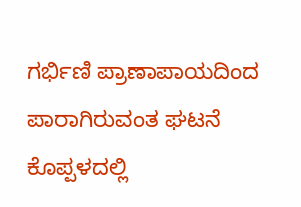ಗರ್ಭಿಣಿ ಪ್ರಾಣಾಪಾಯದಿಂದ ಪಾರಾಗಿರುವಂತ ಘಟನೆ ಕೊಪ್ಪಳದಲ್ಲಿ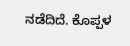ನಡೆದಿದೆ. ಕೊಪ್ಪಳ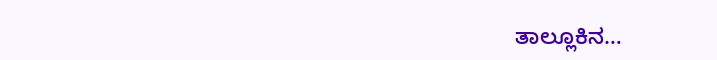ತಾಲ್ಲೂಕಿನ…